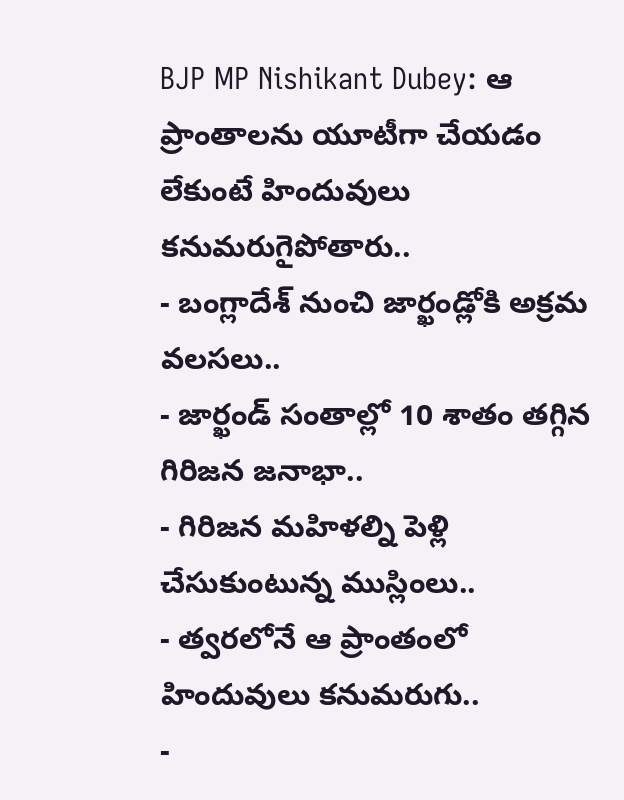BJP MP Nishikant Dubey: ఆ ప్రాంతాలను యూటీగా చేయడం లేకుంటే హిందువులు కనుమరుగైపోతారు..
- బంగ్లాదేశ్ నుంచి జార్ఖండ్లోకి అక్రమ వలసలు..
- జార్ఖండ్ సంతాల్లో 10 శాతం తగ్గిన గిరిజన జనాభా..
- గిరిజన మహిళల్ని పెళ్లి చేసుకుంటున్న ముస్లింలు..
- త్వరలోనే ఆ ప్రాంతంలో హిందువులు కనుమరుగు..
-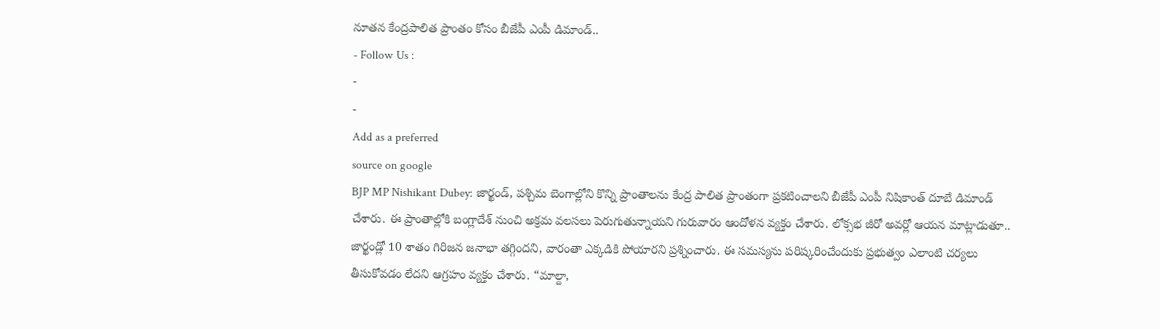నూతన కేంద్రపాలిత ప్రాంతం కోసం బీజేపీ ఎంపీ డిమాండ్..
- Follow Us :
-
-
Add as a preferred
source on google
BJP MP Nishikant Dubey: జార్ఖండ్, పశ్చిమ బెంగాల్లోని కొన్ని ప్రాంతాలను కేంద్ర పాలిత ప్రాంతంగా ప్రకటించాలని బీజేపీ ఎంపీ నిషికాంత్ దూబే డిమాండ్ చేశారు. ఈ ప్రాంతాల్లోకి బంగ్లాదేశ్ నుంచి అక్రమ వలసలు పెరుగుతున్నాయని గురువారం ఆందోళన వ్యక్తం చేశారు. లోక్సభ జీరో అవర్లో ఆయన మాట్లాడుతూ.. జార్ఖండ్లో 10 శాతం గిరిజన జనాభా తగ్గిందని, వారంతా ఎక్కడికి పోయారని ప్రశ్నించారు. ఈ సమస్యను పరిష్కరించేందుకు ప్రభుత్వం ఎలాంటి చర్యలు తీసుకోవడం లేదని ఆగ్రహం వ్యక్తం చేశారు. “మాల్దా,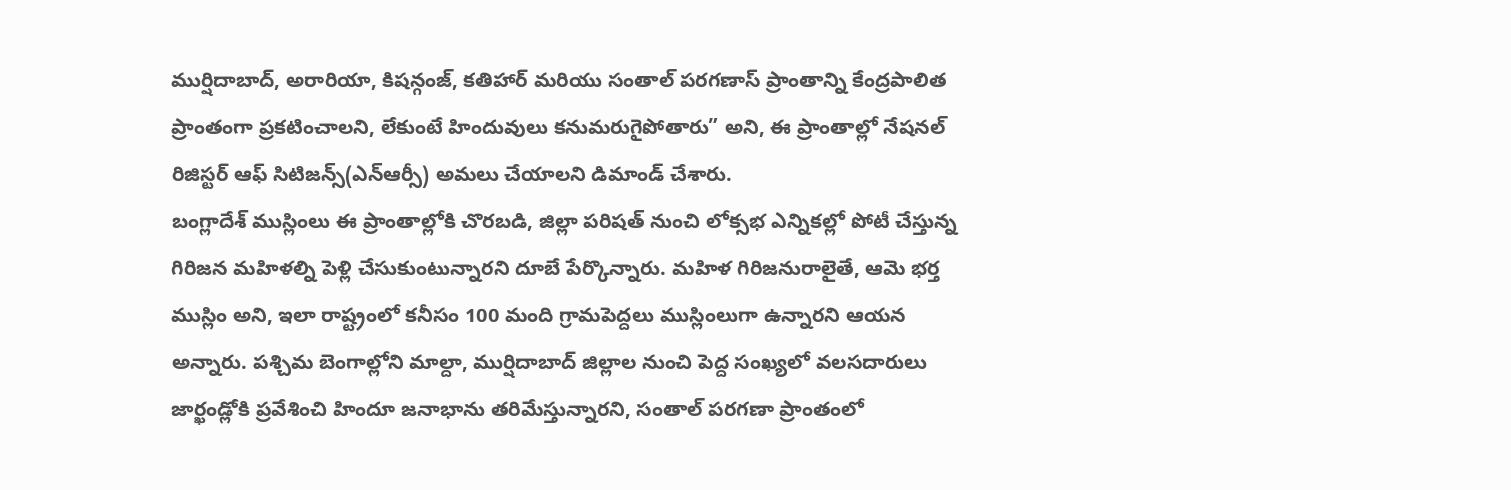ముర్షిదాబాద్, అరారియా, కిషన్గంజ్, కతిహార్ మరియు సంతాల్ పరగణాస్ ప్రాంతాన్ని కేంద్రపాలిత ప్రాంతంగా ప్రకటించాలని, లేకుంటే హిందువులు కనుమరుగైపోతారు” అని, ఈ ప్రాంతాల్లో నేషనల్ రిజిస్టర్ ఆఫ్ సిటిజన్స్(ఎన్ఆర్సీ) అమలు చేయాలని డిమాండ్ చేశారు.
బంగ్లాదేశ్ ముస్లింలు ఈ ప్రాంతాల్లోకి చొరబడి, జిల్లా పరిషత్ నుంచి లోక్సభ ఎన్నికల్లో పోటీ చేస్తున్న గిరిజన మహిళల్ని పెళ్లి చేసుకుంటున్నారని దూబే పేర్కొన్నారు. మహిళ గిరిజనురాలైతే, ఆమె భర్త ముస్లిం అని, ఇలా రాష్ట్రంలో కనీసం 100 మంది గ్రామపెద్దలు ముస్లింలుగా ఉన్నారని ఆయన అన్నారు. పశ్చిమ బెంగాల్లోని మాల్దా, ముర్షిదాబాద్ జిల్లాల నుంచి పెద్ద సంఖ్యలో వలసదారులు జార్ఖండ్లోకి ప్రవేశించి హిందూ జనాభాను తరిమేస్తున్నారని, సంతాల్ పరగణా ప్రాంతంలో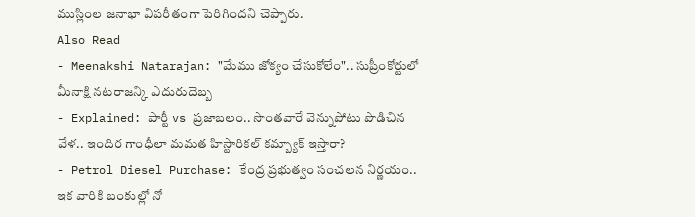ముస్లింల జనాభా విపరీతంగా పెరిగిందని చెప్పారు.
Also Read
- Meenakshi Natarajan: "మేము జోక్యం చేసుకోలేం".. సుప్రీంకోర్టులో మీనాక్షి నటరాజన్కి ఎదురుదెబ్బ
- Explained: పార్టీ vs ప్రజాబలం.. సొంతవారే వెన్నుపోటు పొడిచిన వేళ.. ఇందిర గాంధీలా మమత హిస్టారికల్ కమ్బ్యాక్ ఇస్తారా?
- Petrol Diesel Purchase: కేంద్ర ప్రభుత్వం సంచలన నిర్ణయం.. ఇక వారికి బంకుల్లో నో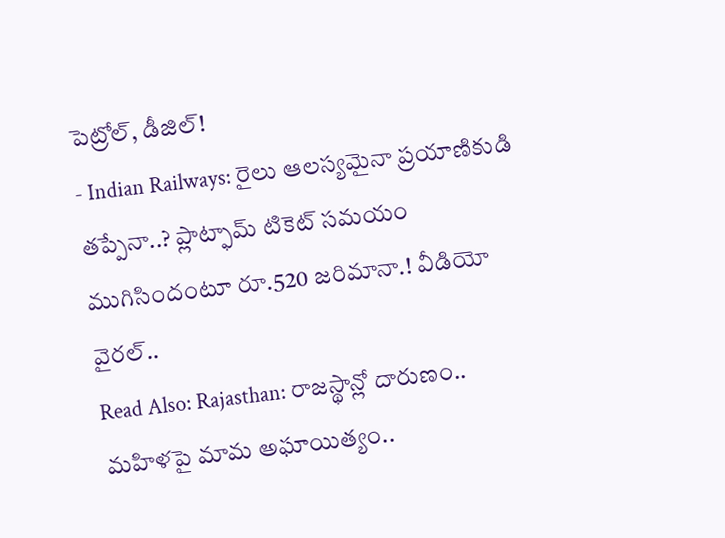పెట్రోల్, డీజిల్!
- Indian Railways: రైలు ఆలస్యమైనా ప్రయాణికుడి తప్పేనా..? ప్లాట్ఫామ్ టికెట్ సమయం ముగిసిందంటూ రూ.520 జరిమానా.! వీడియో వైరల్..
Read Also: Rajasthan: రాజస్థాన్లో దారుణం.. మహిళపై మామ అఘాయిత్యం..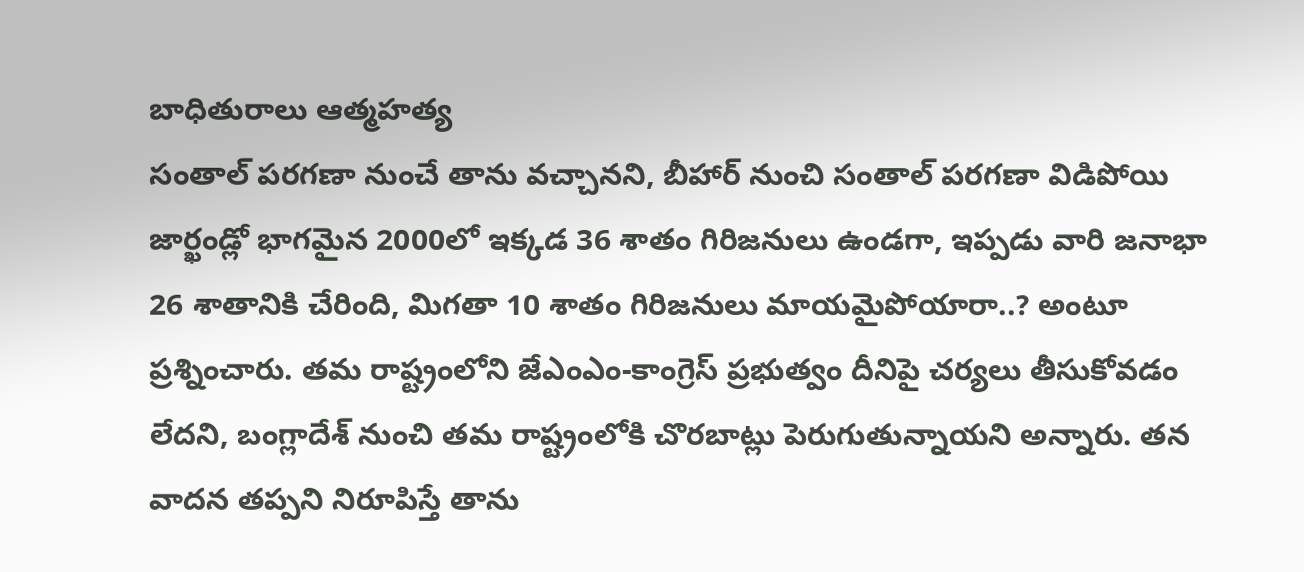బాధితురాలు ఆత్మహత్య
సంతాల్ పరగణా నుంచే తాను వచ్చానని, బీహార్ నుంచి సంతాల్ పరగణా విడిపోయి జార్ఖండ్లో భాగమైన 2000లో ఇక్కడ 36 శాతం గిరిజనులు ఉండగా, ఇప్పడు వారి జనాభా 26 శాతానికి చేరింది, మిగతా 10 శాతం గిరిజనులు మాయమైపోయారా..? అంటూ ప్రశ్నించారు. తమ రాష్ట్రంలోని జేఎంఎం-కాంగ్రెస్ ప్రభుత్వం దీనిపై చర్యలు తీసుకోవడం లేదని, బంగ్లాదేశ్ నుంచి తమ రాష్ట్రంలోకి చొరబాట్లు పెరుగుతున్నాయని అన్నారు. తన వాదన తప్పని నిరూపిస్తే తాను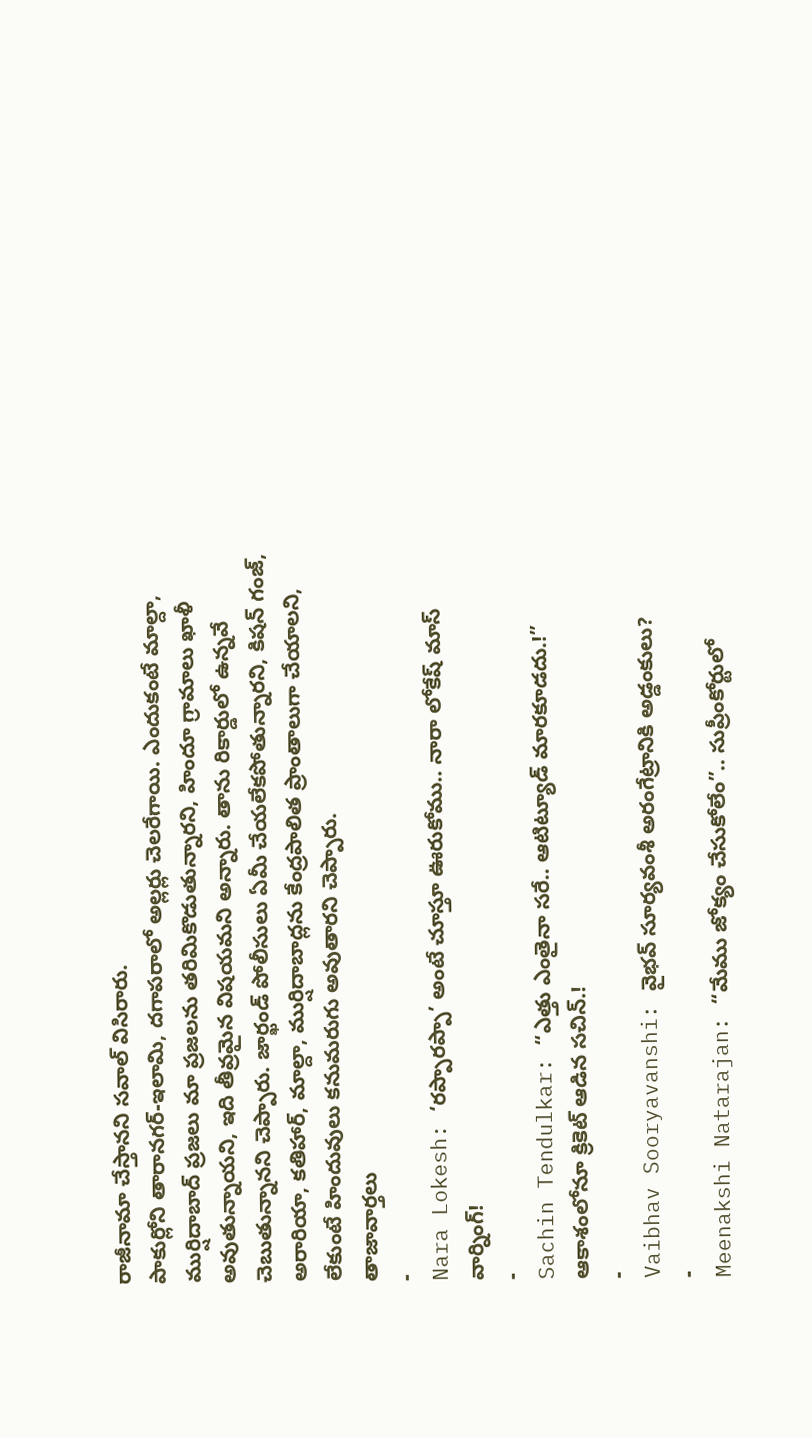రాజీనామా చేస్తానని సవాల్ విసిరారు.
పాకుర్లోని తారానగర్-ఇలామి, దగాపరాలో అల్లర్లు చెలరేగాయి. ఎందుకంటే మాల్దా, ముర్షిదాబాద్ ప్రజలు మా ప్రజలను తరిమికొడుతున్నారని, హిందూ గ్రామాలు ఖాళీ అవుతున్నాయని, ఇది తీవ్రమైన విషయమని అన్నారు. తాను రికార్డులో ఉన్నవే చెబుతున్నానని చెప్పారు. జార్ఖండ్ పోలీసులు ఏమీ చేయలేకపోతున్నారని, కిషన్ గంజ్, అరారియా, కతిహార్, మాల్దా, ముర్షిదాబాద్లను కేంద్రపాలిత ప్రాంతాలుగా చేయాలని, లేకుంటే హిందువులు కనుమరుగు అవుతారని చెప్పారు.
తాజావార్తలు
-
Nara Lokesh: ‘రప్పారప్పా’ అంటే చూస్తూ ఊరుకోము.. నారా లోకేష్ మాస్ వార్నింగ్!
-
Sachin Tendulkar: “ఎత్తు ఎంతైనా సరే.. ఆటిట్యూడ్ మారకూడదు.!” ఆకాశంలోనూ క్రికెట్ ఆడిన సచిన్.!
-
Vaibhav Sooryavanshi: వైభవ్ సూర్యవంశీ అరంగేట్రానికి అడ్డంకులు?
-
Meenakshi Natarajan: “మేము జోక్యం చేసుకోలేం”.. సుప్రీంకోర్టులో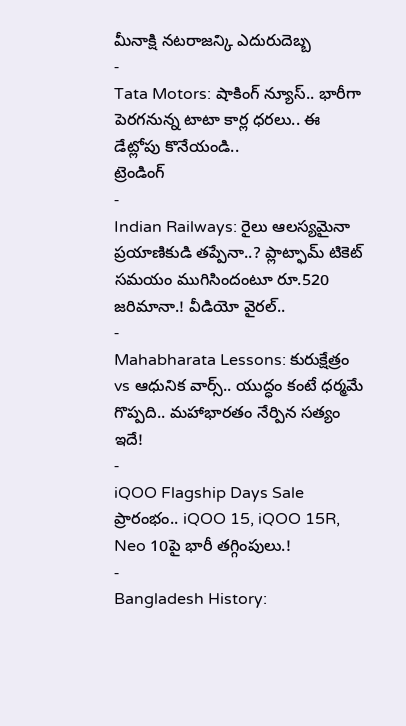మీనాక్షి నటరాజన్కి ఎదురుదెబ్బ
-
Tata Motors: షాకింగ్ న్యూస్.. భారీగా పెరగనున్న టాటా కార్ల ధరలు.. ఈ డేట్లోపు కొనేయండి..
ట్రెండింగ్
-
Indian Railways: రైలు ఆలస్యమైనా ప్రయాణికుడి తప్పేనా..? ప్లాట్ఫామ్ టికెట్ సమయం ముగిసిందంటూ రూ.520 జరిమానా.! వీడియో వైరల్..
-
Mahabharata Lessons: కురుక్షేత్రం vs ఆధునిక వార్స్.. యుద్ధం కంటే ధర్మమే గొప్పది.. మహాభారతం నేర్పిన సత్యం ఇదే!
-
iQOO Flagship Days Sale ప్రారంభం.. iQOO 15, iQOO 15R, Neo 10పై భారీ తగ్గింపులు.!
-
Bangladesh History: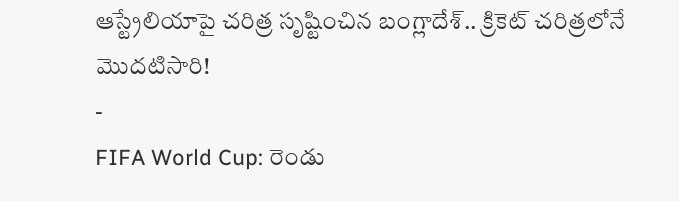ఆస్ట్రేలియాపై చరిత్ర సృష్టించిన బంగ్లాదేశ్.. క్రికెట్ చరిత్రలోనే మొదటిసారి!
-
FIFA World Cup: రెండు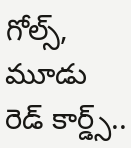గోల్స్, మూడు రెడ్ కార్డ్స్..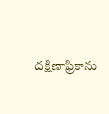దక్షిణాఫ్రికాను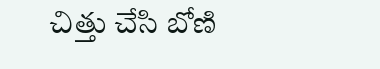చిత్తు చేసి బోణి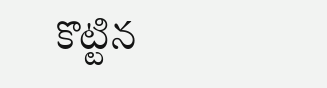కొట్టిన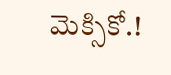మెక్సికో.!